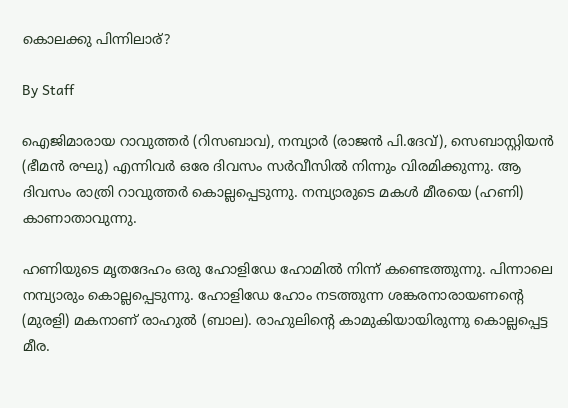കൊലക്കു പിന്നിലാര്?

By Staff

ഐജിമാരായ റാവുത്തര്‍ (റിസബാവ), നമ്പ്യാര്‍ (രാജന്‍ പി.ദേവ്), സെബാസ്റ്റിയന്‍ (ഭീമന്‍ രഘു) എന്നിവര്‍ ഒരേ ദിവസം സര്‍വീസില്‍ നിന്നും വിരമിക്കുന്നു. ആ ദിവസം രാത്രി റാവുത്തര്‍ കൊല്ലപ്പെടുന്നു. നമ്പ്യാരുടെ മകള്‍ മീരയെ (ഹണി) കാണാതാവുന്നു.

ഹണിയുടെ മൃതദേഹം ഒരു ഹോളിഡേ ഹോമില്‍ നിന്ന് കണ്ടെത്തുന്നു. പിന്നാലെ നമ്പ്യാരും കൊല്ലപ്പെടുന്നു. ഹോളിഡേ ഹോം നടത്തുന്ന ശങ്കരനാരായണന്റെ (മുരളി) മകനാണ് രാഹുല്‍ (ബാല). രാഹുലിന്റെ കാമുകിയായിരുന്നു കൊല്ലപ്പെട്ട മീര.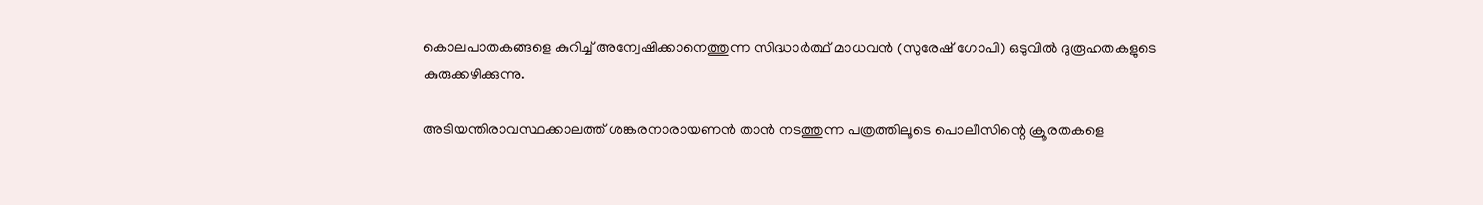കൊലപാതകങ്ങളെ കുറിച്ച് അന്വേഷിക്കാനെത്തുന്ന സിദ്ധാര്‍ത്ഥ് മാധവന്‍ (സുരേഷ് ഗോപി) ഒടുവില്‍ ദുരൂഹതകളുടെ കുരുക്കഴിക്കുന്നു.

അടിയന്തിരാവസ്ഥക്കാലത്ത് ശങ്കരനാരായണന്‍ താന്‍ നടത്തുന്ന പത്രത്തിലൂടെ പൊലീസിന്റെ ക്രൂരതകളെ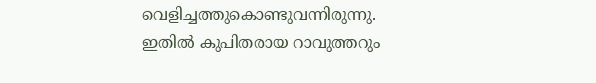വെളിച്ചത്തുകൊണ്ടുവന്നിരുന്നു. ഇതില്‍ കുപിതരായ റാവുത്തറും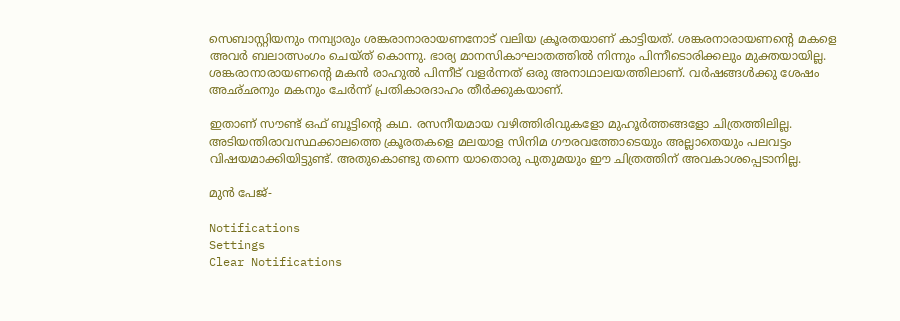സെബാസ്റ്റിയനും നമ്പ്യാരും ശങ്കരാനാരായണനോട് വലിയ ക്രൂരതയാണ് കാട്ടിയത്. ശങ്കരനാരായണന്റെ മകളെ അവര്‍ ബലാത്സംഗം ചെയ്ത് കൊന്നു. ഭാര്യ മാനസികാഘാതത്തില്‍ നിന്നും പിന്നീടൊരിക്കലും മുക്തയായില്ല. ശങ്കരാനാരായണന്റെ മകന്‍ രാഹുല്‍ പിന്നീട് വളര്‍ന്നത് ഒരു അനാഥാലയത്തിലാണ്. വര്‍ഷങ്ങള്‍ക്കു ശേഷം അഛ്ഛനും മകനും ചേര്‍ന്ന് പ്രതികാരദാഹം തീര്‍ക്കുകയാണ്.

ഇതാണ് സൗണ്ട് ഒഫ് ബൂട്ടിന്റെ കഥ. രസനീയമായ വഴിത്തിരിവുകളോ മുഹൂര്‍ത്തങ്ങളോ ചിത്രത്തിലില്ല. അടിയന്തിരാവസ്ഥക്കാലത്തെ ക്രൂരതകളെ മലയാള സിനിമ ഗൗരവത്തോടെയും അല്ലാതെയും പലവട്ടം വിഷയമാക്കിയിട്ടുണ്ട്. അതുകൊണ്ടു തന്നെ യാതൊരു പുതുമയും ഈ ചിത്രത്തിന് അവകാശപ്പെടാനില്ല.

മുന്‍ പേജ്-

Notifications
Settings
Clear Notifications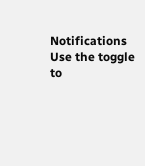Notifications
Use the toggle to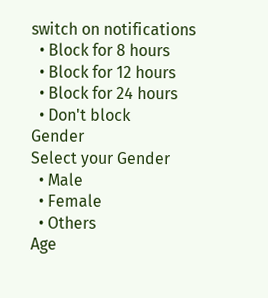switch on notifications
  • Block for 8 hours
  • Block for 12 hours
  • Block for 24 hours
  • Don't block
Gender
Select your Gender
  • Male
  • Female
  • Others
Age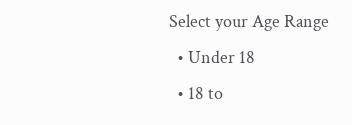Select your Age Range
  • Under 18
  • 18 to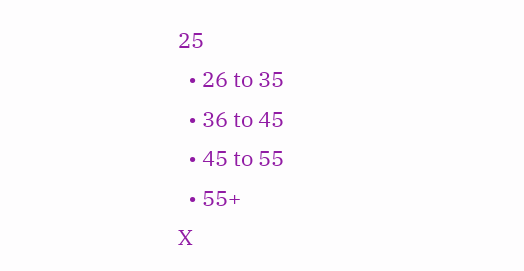25
  • 26 to 35
  • 36 to 45
  • 45 to 55
  • 55+
X